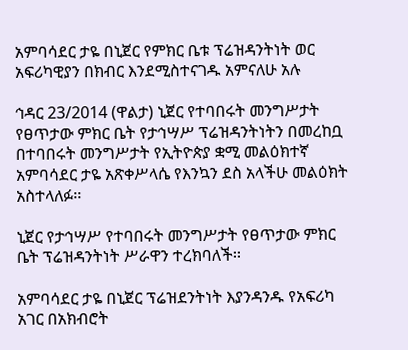አምባሳደር ታዬ በኒጀር የምክር ቤቱ ፕሬዝዳንትነት ወር አፍሪካዊያን በክብር እንደሚስተናገዱ አምናለሁ አሉ

ኅዳር 23/2014 (ዋልታ) ኒጀር የተባበሩት መንግሥታት የፀጥታው ምክር ቤት የታኅሣሥ ፕሬዝዳንትነትን በመረከቧ በተባበሩት መንግሥታት የኢትዮጵያ ቋሚ መልዕክተኛ አምባሳደር ታዬ አጽቀሥላሴ የእንኳን ደስ አላችሁ መልዕክት አስተላለፉ፡፡

ኒጀር የታኅሣሥ የተባበሩት መንግሥታት የፀጥታው ምክር ቤት ፕሬዝዳንትነት ሥራዋን ተረክባለች፡፡

አምባሳደር ታዬ በኒጀር ፕሬዝደንትነት እያንዳንዱ የአፍሪካ አገር በአክብሮት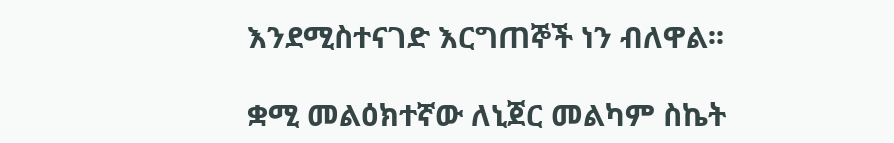እንደሚስተናገድ እርግጠኞች ነን ብለዋል፡፡

ቋሚ መልዕክተኛው ለኒጀር መልካም ስኬት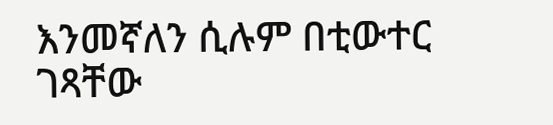እንመኛለን ሲሉም በቲውተር ገጻቸው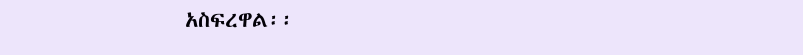አስፍረዋል፡፡